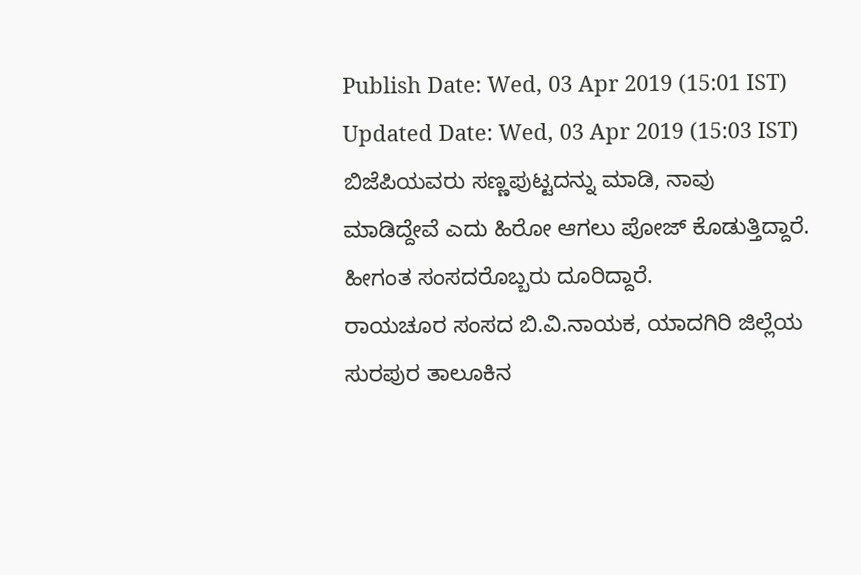Publish Date: Wed, 03 Apr 2019 (15:01 IST)
Updated Date: Wed, 03 Apr 2019 (15:03 IST)
ಬಿಜೆಪಿಯವರು ಸಣ್ಣಪುಟ್ಟದನ್ನು ಮಾಡಿ, ನಾವು ಮಾಡಿದ್ದೇವೆ ಎದು ಹಿರೋ ಆಗಲು ಪೋಜ್ ಕೊಡುತ್ತಿದ್ದಾರೆ. ಹೀಗಂತ ಸಂಸದರೊಬ್ಬರು ದೂರಿದ್ದಾರೆ.
ರಾಯಚೂರ ಸಂಸದ ಬಿ.ವಿ.ನಾಯಕ, ಯಾದಗಿರಿ ಜಿಲ್ಲೆಯ ಸುರಪುರ ತಾಲೂಕಿನ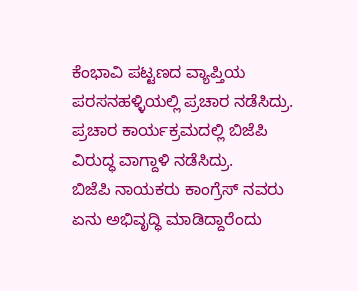ಕೆಂಭಾವಿ ಪಟ್ಟಣದ ವ್ಯಾಪ್ತಿಯ ಪರಸನಹಳ್ಳಿಯಲ್ಲಿ ಪ್ರಚಾರ ನಡೆಸಿದ್ರು. ಪ್ರಚಾರ ಕಾರ್ಯಕ್ರಮದಲ್ಲಿ ಬಿಜೆಪಿ ವಿರುದ್ಧ ವಾಗ್ದಾಳಿ ನಡೆಸಿದ್ರು.
ಬಿಜೆಪಿ ನಾಯಕರು ಕಾಂಗ್ರೆಸ್ ನವರು ಏನು ಅಭಿವೃದ್ಧಿ ಮಾಡಿದ್ದಾರೆಂದು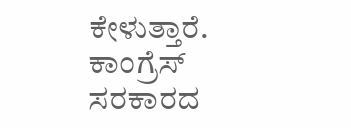ಕೇಳುತ್ತಾರೆ. ಕಾಂಗ್ರೆಸ್ ಸರಕಾರದ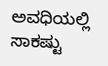ಅವಧಿಯಲ್ಲಿ ಸಾಕಷ್ಟು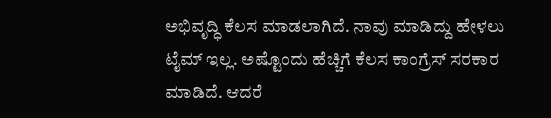ಅಭಿವೃದ್ಧಿ ಕೆಲಸ ಮಾಡಲಾಗಿದೆ. ನಾವು ಮಾಡಿದ್ದು ಹೇಳಲು ಟೈಮ್ ಇಲ್ಲ. ಅಷ್ಟೊಂದು ಹೆಚ್ಚಿಗೆ ಕೆಲಸ ಕಾಂಗ್ರೆಸ್ ಸರಕಾರ ಮಾಡಿದೆ. ಆದರೆ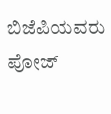ಬಿಜೆಪಿಯವರು ಪೋಜ್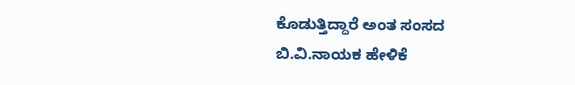ಕೊಡುತ್ತಿದ್ದಾರೆ ಅಂತ ಸಂಸದ ಬಿ.ವಿ.ನಾಯಕ ಹೇಳಿಕೆ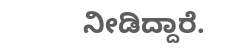ನೀಡಿದ್ದಾರೆ.